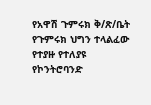የአዋሽ ጉምሩክ ቅ/ጽ/ቤት የጉምሩክ ህግን ተላልፈው የተያዙ የተለያዩ የኮንትሮባንድ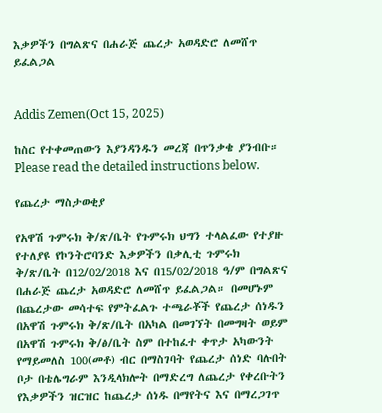እቃዎችን በግልጽና በሐራጅ ጨረታ አወዳድሮ ለመሸጥ ይፈልጋል


Addis Zemen(Oct 15, 2025)

ከስር የተቀመጠውን እያንዳንዱን መረጃ በጥንቃቄ ያንብቡ። Please read the detailed instructions below.

የጨረታ ማስታወቂያ

የአዋሽ ጉምሩክ ቅ/ጽ/ቤት የጉምሩክ ህግን ተላልፈው የተያዙ የተለያዩ የኮንትሮባንድ እቃዎችን በቃሊቲ ጉምሩክ ቅ/ጽ/ቤት በ12/02/2018 እና በ15/02/2018 ዓ/ም በግልጽና በሐራጅ ጨረታ አወዳድሮ ለመሸጥ ይፈልጋል። በመሆኑም በጨረታው መሳተፍ የምትፈልጉ ተጫራቾች የጨረታ ሰነዱን በአዋሽ ጉምሩክ ቅ/ጽ/ቤት በአካል በመገኘት በመግዛት ወይም በአዋሽ ጉምሩክ ቅ/ፅ/ቤት ስም በተከፈተ ቀጥታ አካውንት የማይመለስ 100(መቶ) ብር በማስገባት የጨረታ ሰነድ ባሉበት ቦታ በቴሌግራም እንዲላክሎት በማድረግ ለጨረታ የቀረቡትን የእቃዎችን ዝርዝር ከጨረታ ሰነዱ በማየትና እና በማረጋገጥ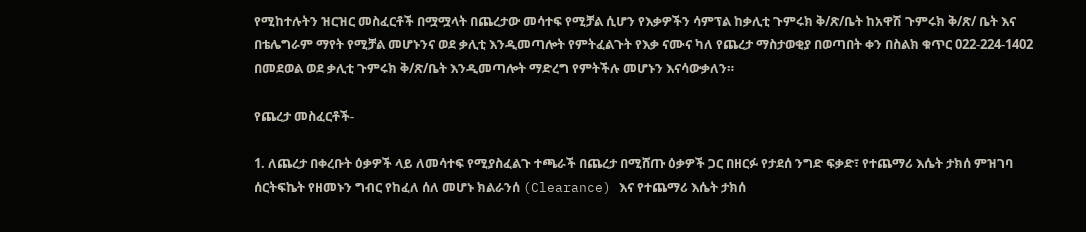የሚከተሉትን ዝርዝር መስፈርቶች በሟሟላት በጨረታው መሳተፍ የሚቻል ሲሆን የእቃዎችን ሳምፕል ከቃሊቲ ጉምሩክ ቅ/ጽ/ቤት ከአዋሽ ጉምሩክ ቅ/ጽ/ ቤት እና በቴሌግራም ማየት የሚቻል መሆኑንና ወደ ቃሊቲ እንዲመጣሎት የምትፈልጉት የእቃ ናሙና ካለ የጨረታ ማስታወቂያ በወጣበት ቀን በስልክ ቁጥር 022-224-1402 በመደወል ወደ ቃሊቲ ጉምሩክ ቅ/ጽ/ቤት እንዲመጣሎት ማድረግ የምትችሉ መሆኑን እናሳውቃለን።

የጨረታ መስፈርቶች-

1. ለጨረታ በቀረቡት ዕቃዎች ላይ ለመሳተፍ የሚያስፈልጉ ተጫራች በጨረታ በሚሸጡ ዕቃዎች ጋር በዘርፉ የታደሰ ንግድ ፍቃድ፣ የተጨማሪ እሴት ታክሰ ምዝገባ ሰርትፍኬት የዘመኑን ግብር የከፈለ ሰለ መሆኑ ክልራንሰ (Clearance) እና የተጨማሪ እሴት ታክሰ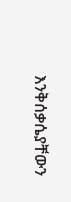እንቅሰቃሴያቸውን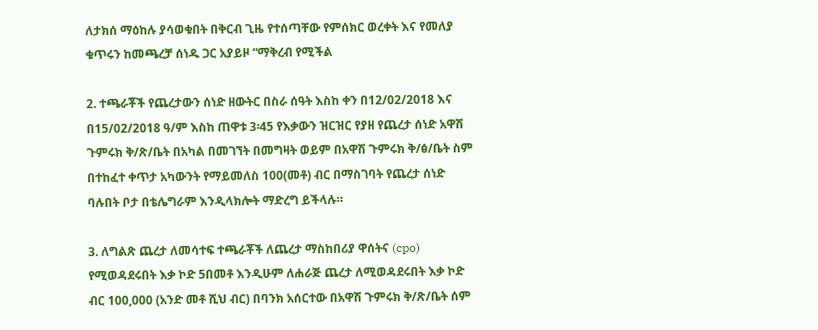ለታክሰ ማዕከሉ ያሳወቁበት በቅርብ ጊዜ የተሰጣቸው የምሰክር ወረቀት እና የመለያ ቁጥሩን ከመጫረቻ ሰነዱ ጋር አያይዞ “ማቅረብ የሚችል

2. ተጫራቾች የጨረታውን ሰነድ ዘውትር በስራ ሰዓት እስከ ቀን በ12/02/2018 እና በ15/02/2018 ዓ/ም እስከ ጠዋቱ 3፡45 የእቃውን ዝርዝር የያዘ የጨረታ ሰነድ አዋሽ ጉምሩክ ቅ/ጽ/ቤት በአካል በመገኘት በመግዛት ወይም በአዋሽ ጉምሩክ ቅ/ፅ/ቤት ስም በተከፈተ ቀጥታ አካውንት የማይመለስ 100(መቶ) ብር በማስገባት የጨረታ ሰነድ ባሉበት ቦታ በቴሌግራም እንዲላክሎት ማድረግ ይችላሉ።

3. ለግልጽ ጨረታ ለመሳተፍ ተጫራቾች ለጨረታ ማስከበሪያ ዋሰትና (cpo) የሚወዳደሩበት እቃ ኮድ 5በመቶ እንዲሁም ለሐራጅ ጨረታ ለሚወዳደሩበት እቃ ኮድ ብር 100,000 (አንድ መቶ ሺህ ብር) በባንክ አሰርተው በአዋሽ ጉምሩክ ቅ/ጽ/ቤት ሰም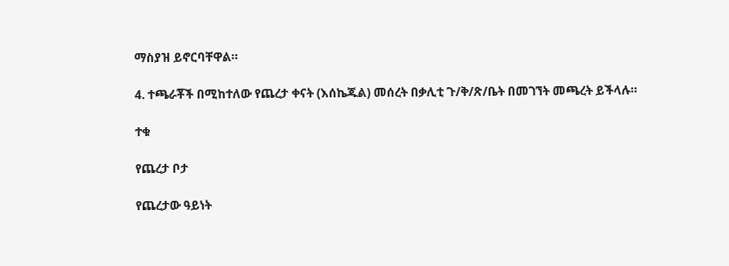ማስያዝ ይኖርባቸዋል።

4. ተጫራቾች በሚከተለው የጨረታ ቀናት (እሰኬጁል) መሰረት በቃሊቲ ጉ/ቅ/ጽ/ቤት በመገኘት መጫረት ይችላሉ።

ተቁ

የጨረታ ቦታ

የጨረታው ዓይነት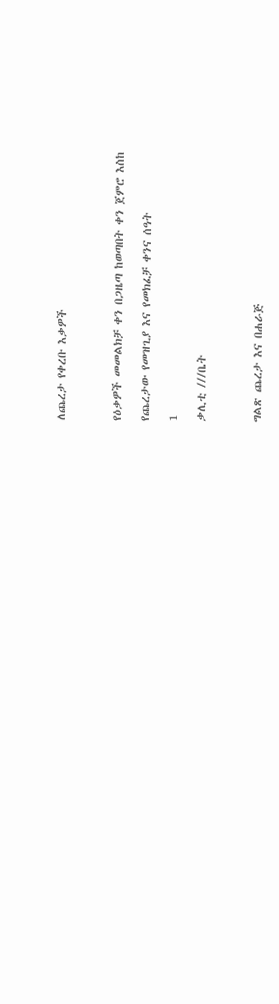ለጨረታ የቀረቡ እቃዎች



የዕቃዎች መመልክቻ ቀን በጋዜጣ ከወጣበት ቀን ጀምሮ እስከ

የጨረታው የመዝጊያ እና የመክፈቻ ቀንና ሰዓት

1

ቃሊቲ ///ቤት



ግልጽ ጨረታ እና በሐራጅ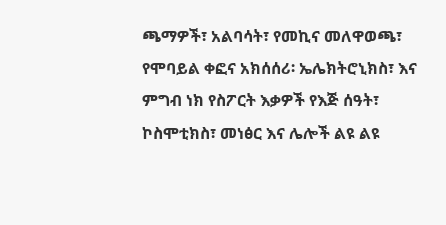ጫማዎች፣ አልባሳት፣ የመኪና መለዋወጫ፣ የሞባይል ቀፎና አክሰሰሪ፡ ኤሌክትሮኒክስ፣ እና ምግብ ነክ የስፖርት እቃዎች የእጅ ሰዓት፣ ኮስሞቲክስ፣ መነፅር እና ሌሎች ልዩ ልዩ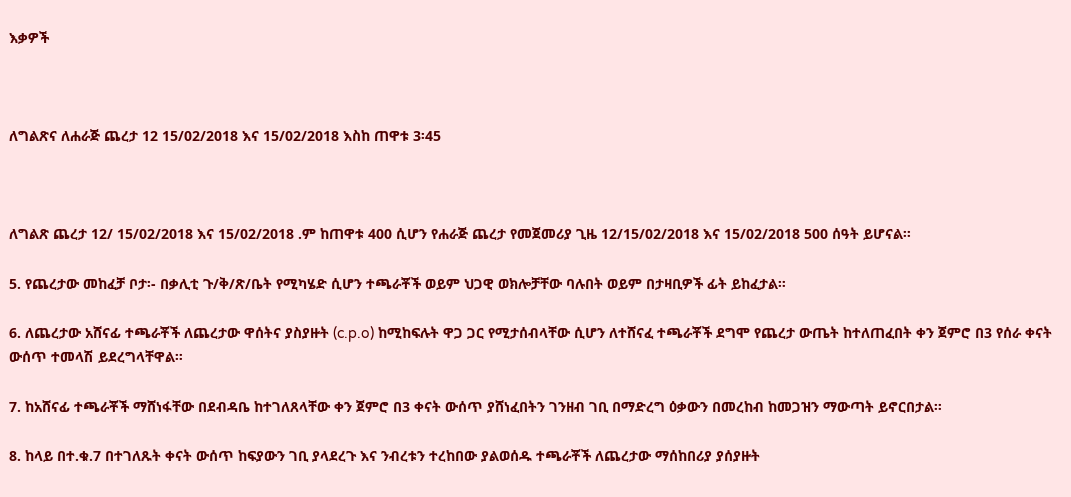እቃዎች



ለግልጽና ለሐራጅ ጨረታ 12 15/02/2018 እና 15/02/2018 እስከ ጠዋቱ 3፡45



ለግልጽ ጨረታ 12/ 15/02/2018 እና 15/02/2018 .ም ከጠዋቱ 400 ሲሆን የሐራጅ ጨረታ የመጀመሪያ ጊዜ 12/15/02/2018 እና 15/02/2018 500 ሰዓት ይሆናል፡፡

5. የጨረታው መከፈቻ ቦታ፡- በቃሊቲ ጉ/ቅ/ጽ/ቤት የሚካሄድ ሲሆን ተጫራቾች ወይም ህጋዊ ወክሎቻቸው ባሉበት ወይም በታዛቢዎች ፊት ይከፈታል።

6. ለጨረታው አሸናፊ ተጫራቾች ለጨረታው ዋሰትና ያስያዙት (c.p.o) ከሚከፍሉት ዋጋ ጋር የሚታሰብላቸው ሲሆን ለተሸናፈ ተጫራቾች ደግሞ የጨረታ ውጤት ከተለጠፈበት ቀን ጀምሮ በ3 የሰራ ቀናት ውሰጥ ተመላሽ ይደረግላቸዋል።

7. ከአሸናፊ ተጫራቾች ማሸነፋቸው በደብዳቤ ከተገለጸላቸው ቀን ጀምሮ በ3 ቀናት ውሰጥ ያሸነፈበትን ገንዘብ ገቢ በማድረግ ዕቃውን በመረከብ ከመጋዝን ማውጣት ይኖርበታል።

8. ከላይ በተ.ቁ.7 በተገለጹት ቀናት ውሰጥ ከፍያውን ገቢ ያላደረጉ እና ንብረቱን ተረከበው ያልወሰዱ ተጫራቾች ለጨረታው ማሰከበሪያ ያሰያዙት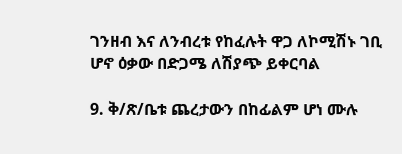ገንዘብ እና ለንብረቱ የከፈሉት ዋጋ ለኮሚሽኑ ገቢ ሆኖ ዕቃው በድጋሜ ለሽያጭ ይቀርባል

9. ቅ/ጽ/ቤቱ ጨረታውን በከፊልም ሆነ ሙሉ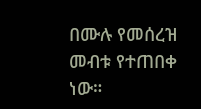በሙሉ የመሰረዝ መብቱ የተጠበቀ ነው።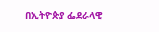በኢትዮጵያ ፌደራላዊ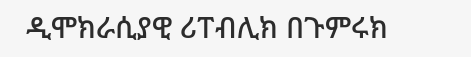ዲሞክራሲያዊ ሪፐብሊክ በጉምሩክ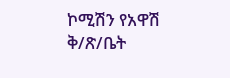ኮሚሽን የአዋሽ ቅ/ጽ/ቤት